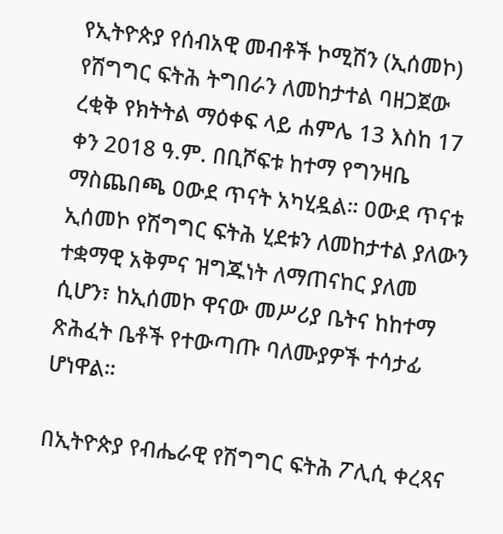የኢትዮጵያ የሰብአዊ መብቶች ኮሚሽን (ኢሰመኮ) የሽግግር ፍትሕ ትግበራን ለመከታተል ባዘጋጀው ረቂቅ የክትትል ማዕቀፍ ላይ ሐምሌ 13 እስከ 17 ቀን 2018 ዓ.ም. በቢሾፍቱ ከተማ የግንዛቤ ማስጨበጫ ዐውደ ጥናት አካሂዷል። ዐውደ ጥናቱ ኢሰመኮ የሽግግር ፍትሕ ሂደቱን ለመከታተል ያለውን ተቋማዊ አቅምና ዝግጁነት ለማጠናከር ያለመ ሲሆን፣ ከኢሰመኮ ዋናው መሥሪያ ቤትና ከከተማ ጽሕፈት ቤቶች የተውጣጡ ባለሙያዎች ተሳታፊ ሆነዋል።

በኢትዮጵያ የብሔራዊ የሽግግር ፍትሕ ፖሊሲ ቀረጻና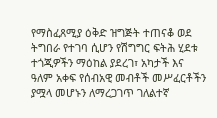የማስፈጸሚያ ዕቅድ ዝግጅት ተጠናቆ ወደ ትግበራ የተገባ ሲሆን የሽግግር ፍትሕ ሂደቱ ተጎጂዎችን ማዕከል ያደረገ፣ አካታች እና ዓለም አቀፍ የሰብአዊ መብቶች መሥፈርቶችን ያሟላ መሆኑን ለማረጋገጥ ገለልተኛ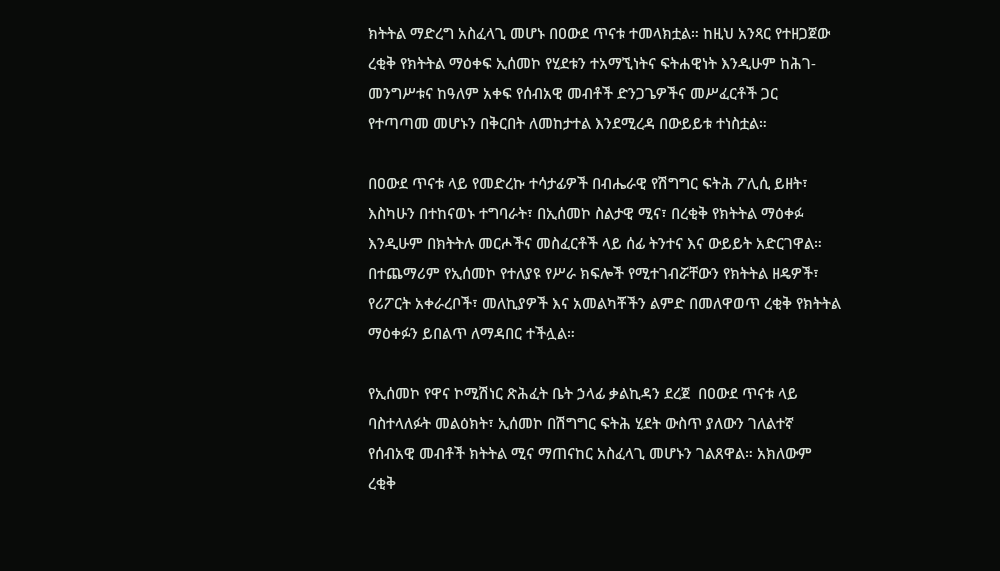ክትትል ማድረግ አስፈላጊ መሆኑ በዐውደ ጥናቱ ተመላክቷል። ከዚህ አንጻር የተዘጋጀው ረቂቅ የክትትል ማዕቀፍ ኢሰመኮ የሂደቱን ተአማኚነትና ፍትሐዊነት እንዲሁም ከሕገ-መንግሥቱና ከዓለም አቀፍ የሰብአዊ መብቶች ድንጋጌዎችና መሥፈርቶች ጋር የተጣጣመ መሆኑን በቅርበት ለመከታተል እንደሚረዳ በውይይቱ ተነስቷል።

በዐውደ ጥናቱ ላይ የመድረኩ ተሳታፊዎች በብሔራዊ የሽግግር ፍትሕ ፖሊሲ ይዘት፣ እስካሁን በተከናወኑ ተግባራት፣ በኢሰመኮ ስልታዊ ሚና፣ በረቂቅ የክትትል ማዕቀፉ እንዲሁም በክትትሉ መርሖችና መስፈርቶች ላይ ሰፊ ትንተና እና ውይይት አድርገዋል። በተጨማሪም የኢሰመኮ የተለያዩ የሥራ ክፍሎች የሚተገብሯቸውን የክትትል ዘዴዎች፣ የሪፖርት አቀራረቦች፣ መለኪያዎች እና አመልካቾችን ልምድ በመለዋወጥ ረቂቅ የክትትል ማዕቀፉን ይበልጥ ለማዳበር ተችሏል።

የኢሰመኮ የዋና ኮሚሽነር ጽሕፈት ቤት ኃላፊ ቃልኪዳን ደረጀ  በዐውደ ጥናቱ ላይ ባስተላለፉት መልዕክት፣ ኢሰመኮ በሽግግር ፍትሕ ሂደት ውስጥ ያለውን ገለልተኛ የሰብአዊ መብቶች ክትትል ሚና ማጠናከር አስፈላጊ መሆኑን ገልጸዋል። አክለውም ረቂቅ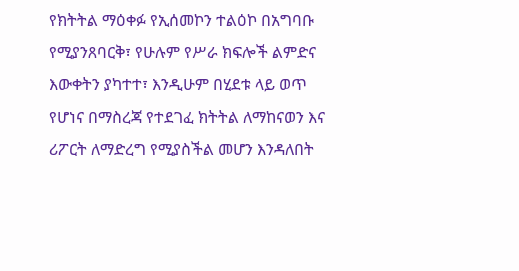የክትትል ማዕቀፉ የኢሰመኮን ተልዕኮ በአግባቡ የሚያንጸባርቅ፣ የሁሉም የሥራ ክፍሎች ልምድና እውቀትን ያካተተ፣ እንዲሁም በሂደቱ ላይ ወጥ የሆነና በማስረጃ የተደገፈ ክትትል ለማከናወን እና ሪፖርት ለማድረግ የሚያስችል መሆን እንዳለበት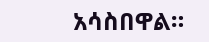አሳስበዋል።